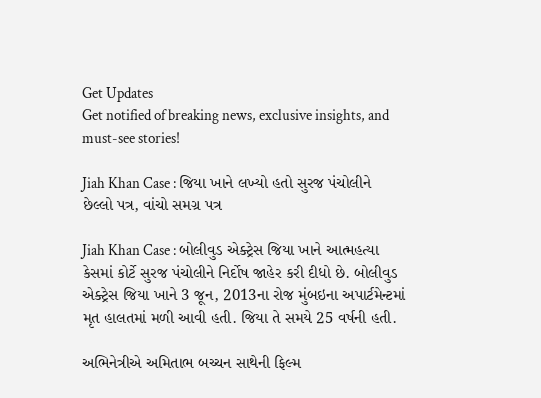Get Updates
Get notified of breaking news, exclusive insights, and must-see stories!

Jiah Khan Case : જિયા ખાને લખ્યો હતો સુરજ પંચોલીને છેલ્લો પત્ર, વાંચો સમગ્ર પત્ર

Jiah Khan Case : બોલીવુડ એક્ટ્રેસ જિયા ખાને આત્મહત્યા કેસમાં કોર્ટે સુરજ પંચોલીને નિર્દોષ જાહેર કરી દીધો છે. બોલીવુડ એક્ટ્રેસ જિયા ખાને 3 જૂન, 2013ના રોજ મુંબઇના અપાર્ટમેન્ટમાં મૃત હાલતમાં મળી આવી હતી. જિયા તે સમયે 25 વર્ષની હતી.

અભિનેત્રીએ અમિતાભ બચ્ચન સાથેની ફિલ્મ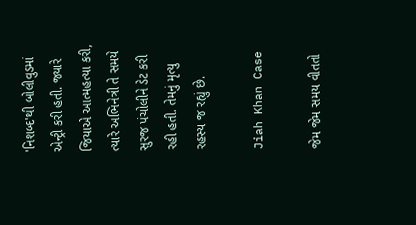'નિશબ્દ'થી બોલીવુડમાં એન્ટ્રી કરી હતી. જ્યારે જિયાએ આત્મહત્યા કરી, ત્યારે અભિનેત્રી તે સમયે સુરજ પંચોલીને ડેટ કરી રહી હતી. તેમનું મૃત્યુ રહસ્ય જ રહ્યું છે.

Jiah Khan Case

જેમ જેમ સમય વીતતો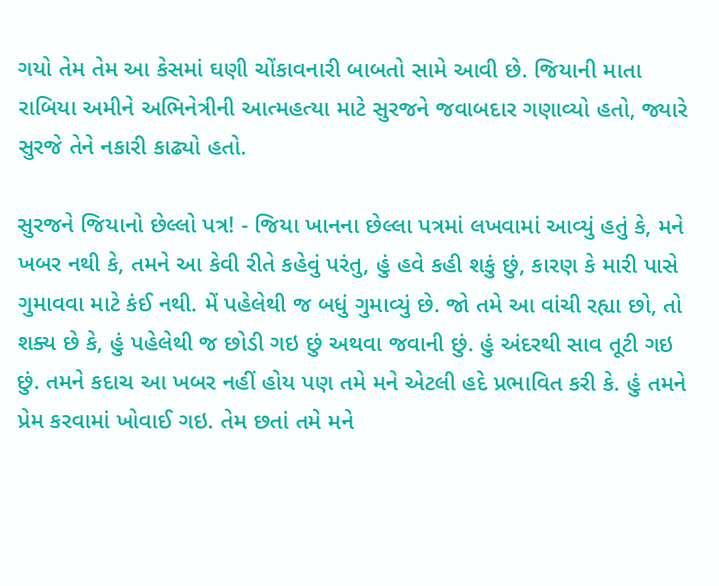ગયો તેમ તેમ આ કેસમાં ઘણી ચોંકાવનારી બાબતો સામે આવી છે. જિયાની માતા રાબિયા અમીને અભિનેત્રીની આત્મહત્યા માટે સુરજને જવાબદાર ગણાવ્યો હતો, જ્યારે સુરજે તેને નકારી કાઢ્યો હતો.

સુરજને જિયાનો છેલ્લો પત્ર! - જિયા ખાનના છેલ્લા પત્રમાં લખવામાં આવ્યું હતું કે, મને ખબર નથી કે, તમને આ કેવી રીતે કહેવું પરંતુ, હું હવે કહી શકું છું, કારણ કે મારી પાસે ગુમાવવા માટે કંઈ નથી. મેં પહેલેથી જ બધું ગુમાવ્યું છે. જો તમે આ વાંચી રહ્યા છો, તો શક્ય છે કે, હું પહેલેથી જ છોડી ગઇ છું અથવા જવાની છું. હું અંદરથી સાવ તૂટી ગઇ છું. તમને કદાચ આ ખબર નહીં હોય પણ તમે મને એટલી હદે પ્રભાવિત કરી કે. હું તમને પ્રેમ કરવામાં ખોવાઈ ગઇ. તેમ છતાં તમે મને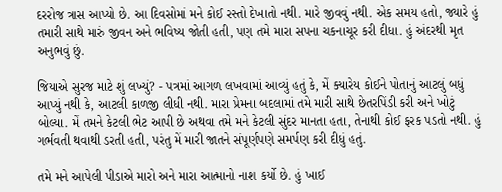દરરોજ ત્રાસ આપ્યો છે. આ દિવસોમાં મને કોઈ રસ્તો દેખાતો નથી. મારે જીવવું નથી. એક સમય હતો, જ્યારે હું તમારી સાથે મારું જીવન અને ભવિષ્ય જોતી હતી, પણ તમે મારા સપના ચકનાચૂર કરી દીધા. હું અંદરથી મૃત અનુભવું છું.

જિયાએ સુરજ માટે શું લખ્યું? - પત્રમાં આગળ લખવામાં આવ્યું હતું કે, મેં ક્યારેય કોઈને પોતાનું આટલું બધું આપ્યું નથી કે, આટલી કાળજી લીધી નથી. મારા પ્રેમના બદલામાં તમે મારી સાથે છેતરપિંડી કરી અને ખોટું બોલ્યા. મેં તમને કેટલી ભેટ આપી છે અથવા તમે મને કેટલી સુંદર માનતા હતા, તેનાથી કોઈ ફરક પડતો નથી. હું ગર્ભવતી થવાથી ડરતી હતી, પરંતુ મેં મારી જાતને સંપૂર્ણપણે સમર્પણ કરી દીધું હતું.

તમે મને આપેલી પીડાએ મારો અને મારા આત્માનો નાશ કર્યો છે. હું ખાઈ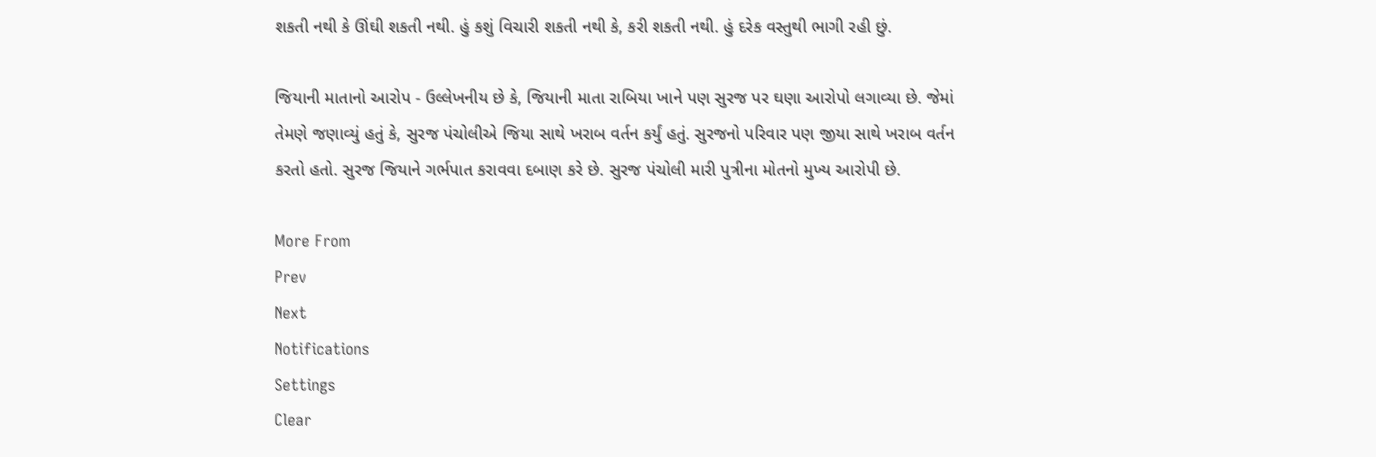શકતી નથી કે ઊંઘી શકતી નથી. હું કશું વિચારી શકતી નથી કે, કરી શકતી નથી. હું દરેક વસ્તુથી ભાગી રહી છું.

જિયાની માતાનો આરોપ - ઉલ્લેખનીય છે કે, જિયાની માતા રાબિયા ખાને પણ સુરજ પર ઘણા આરોપો લગાવ્યા છે. જેમાં તેમણે જણાવ્યું હતું કે, સુરજ પંચોલીએ જિયા સાથે ખરાબ વર્તન કર્યું હતું. સુરજનો પરિવાર પણ જીયા સાથે ખરાબ વર્તન કરતો હતો. સુરજ જિયાને ગર્ભપાત કરાવવા દબાણ કરે છે. સુરજ પંચોલી મારી પુત્રીના મોતનો મુખ્ય આરોપી છે.

More From
Prev
Next
Notifications
Settings
Clear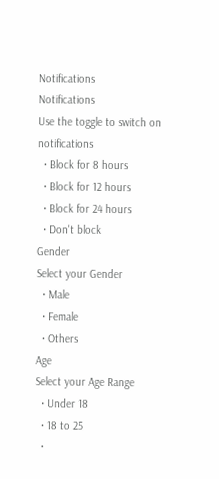Notifications
Notifications
Use the toggle to switch on notifications
  • Block for 8 hours
  • Block for 12 hours
  • Block for 24 hours
  • Don't block
Gender
Select your Gender
  • Male
  • Female
  • Others
Age
Select your Age Range
  • Under 18
  • 18 to 25
  •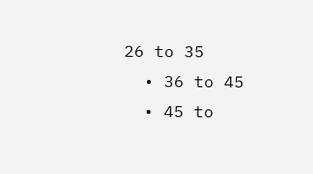26 to 35
  • 36 to 45
  • 45 to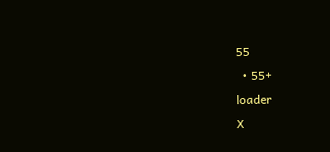55
  • 55+
loader
X